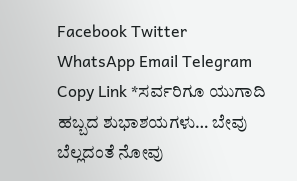Facebook Twitter WhatsApp Email Telegram Copy Link *ಸರ್ವರಿಗೂ ಯುಗಾದಿ ಹಬ್ಬದ ಶುಭಾಶಯಗಳು… ಬೇವು ಬೆಲ್ಲದಂತೆ ನೋವು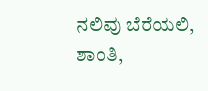ನಲಿವು ಬೆರೆಯಲಿ, ಶಾಂತಿ,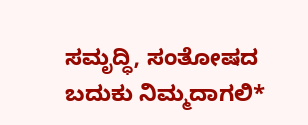ಸಮೃದ್ಧಿ, ಸಂತೋಷದ ಬದುಕು ನಿಮ್ಮದಾಗಲಿ*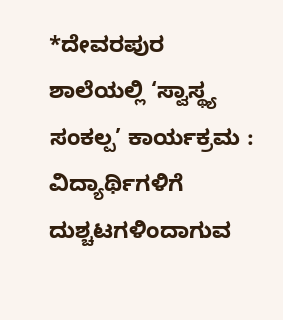*ದೇವರಪುರ ಶಾಲೆಯಲ್ಲಿ ‘ಸ್ವಾಸ್ಥ್ಯ ಸಂಕಲ್ಪ’ ಕಾರ್ಯಕ್ರಮ : ವಿದ್ಯಾರ್ಥಿಗಳಿಗೆ ದುಶ್ಚಟಗಳಿಂದಾಗುವ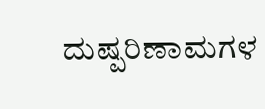ದುಷ್ಪರಿಣಾಮಗಳ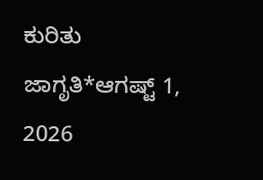ಕುರಿತು ಜಾಗೃತಿ*ಆಗಷ್ಟ್ 1, 2026